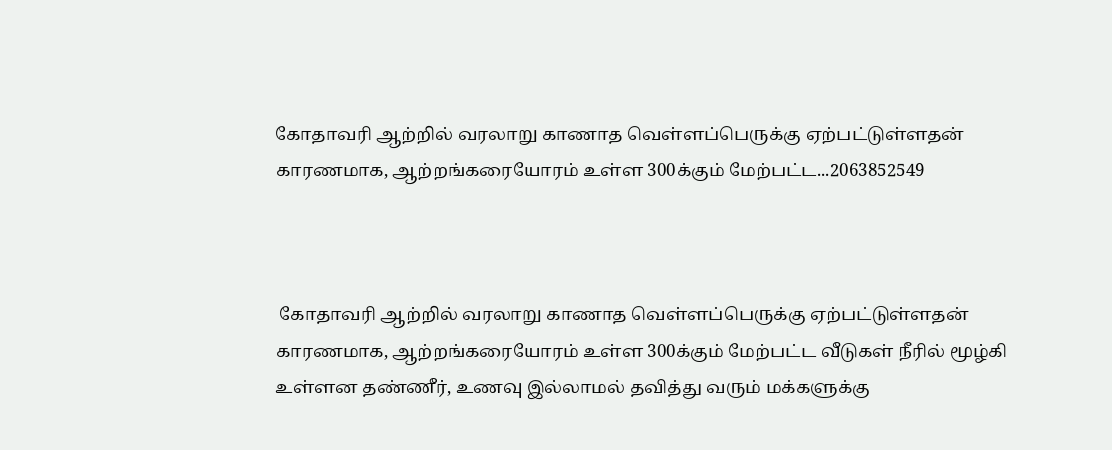கோதாவரி ஆற்றில் வரலாறு காணாத வெள்ளப்பெருக்கு ஏற்பட்டுள்ளதன் காரணமாக, ஆற்றங்கரையோரம் உள்ள 300க்கும் மேற்பட்ட...2063852549



 கோதாவரி ஆற்றில் வரலாறு காணாத வெள்ளப்பெருக்கு ஏற்பட்டுள்ளதன் காரணமாக, ஆற்றங்கரையோரம் உள்ள 300க்கும் மேற்பட்ட வீடுகள் நீரில் மூழ்கி உள்ளன தண்ணீர், உணவு இல்லாமல் தவித்து வரும் மக்களுக்கு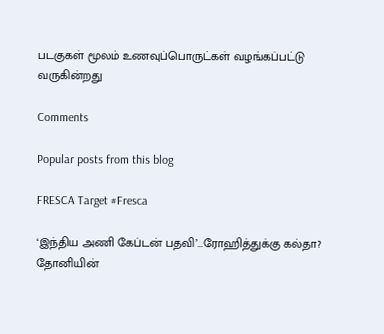படகுகள் மூலம் உணவுப்பொருட்கள் வழங்கப்பட்டு வருகின்றது

Comments

Popular posts from this blog

FRESCA Target #Fresca

‘இந்திய அணி கேப்டன் பதவி’…ரோஹித்துக்கு கல்தா? தோனியின்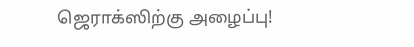ஜெராக்ஸிற்கு அழைப்பு!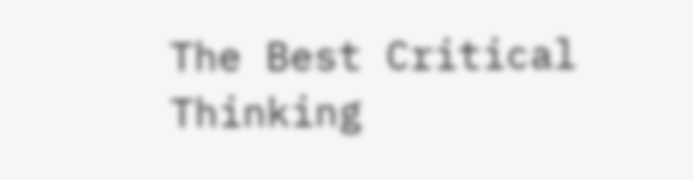The Best Critical Thinking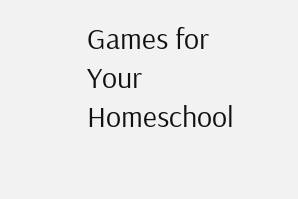Games for Your Homeschool